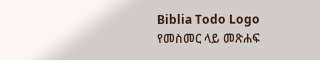Biblia Todo Logo
የመስመር ላይ መጽሐፍ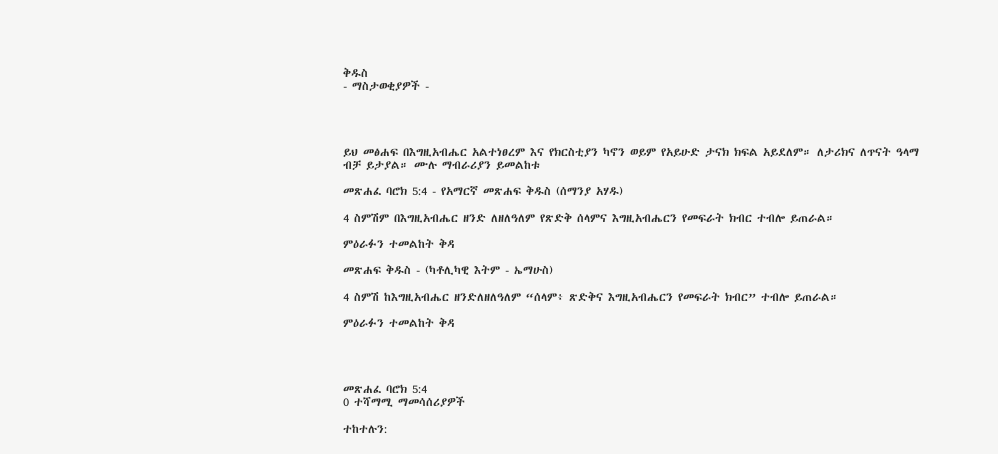ቅዱስ
- ማስታወቂያዎች -




ይህ መፅሐፍ በእግዚአብሔር አልተነፀረም እና የክርስቲያን ካኖን ወይም የአይሁድ ታናክ ክፍል አይደለም። ለታሪክና ለጥናት ዓላማ ብቻ ይታያል። ሙሉ ማብራሪያን ይመልከቱ

መጽሐፈ ባሮክ 5:4 - የአማርኛ መጽሐፍ ቅዱስ (ሰማንያ አሃዱ)

4 ስምሽም በእግዚአብሔር ዘንድ ለዘለዓለም የጽድቅ ሰላምና እግዚአብሔርን የመፍራት ክብር ተብሎ ይጠራል።

ምዕራፉን ተመልከት ቅዳ

መጽሐፍ ቅዱስ - (ካቶሊካዊ እትም - ኤማሁስ)

4 ስምሽ ከእግዚአብሔር ዘንድለዘለዓለም “ሰላም፥ ጽድቅና እግዚአብሔርን የመፍራት ክብር” ተብሎ ይጠራል።

ምዕራፉን ተመልከት ቅዳ




መጽሐፈ ባሮክ 5:4
0 ተሻማሚ ማመሳሰሪያዎች

ተከተሉን: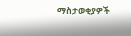ማስታወቂያዎች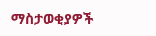ማስታወቂያዎች